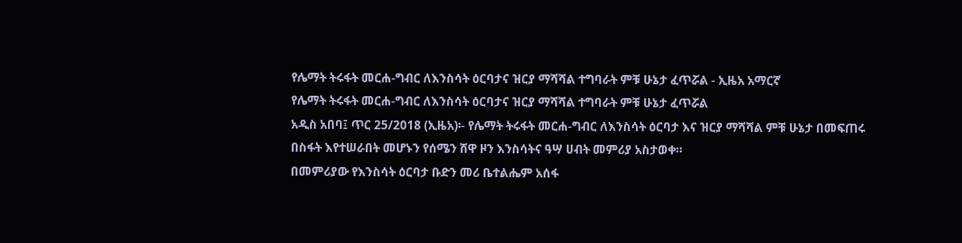የሌማት ትሩፋት መርሐ-ግብር ለእንስሳት ዕርባታና ዝርያ ማሻሻል ተግባራት ምቹ ሁኔታ ፈጥሯል - ኢዜአ አማርኛ
የሌማት ትሩፋት መርሐ-ግብር ለእንስሳት ዕርባታና ዝርያ ማሻሻል ተግባራት ምቹ ሁኔታ ፈጥሯል
አዲስ አበባ፤ ጥር 25/2018 (ኢዜአ)፡- የሌማት ትሩፋት መርሐ-ግብር ለእንስሳት ዕርባታ እና ዝርያ ማሻሻል ምቹ ሁኔታ በመፍጠሩ በስፋት እየተሠራበት መሆኑን የሰሜን ሸዋ ዞን እንስሳትና ዓሣ ሀብት መምሪያ አስታወቀ።
በመምሪያው የእንስሳት ዕርባታ ቡድን መሪ ቤተልሔም አሰፋ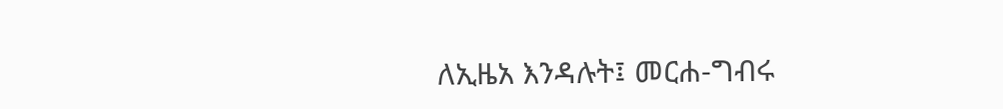ለኢዜአ እንዳሉት፤ መርሐ-ግብሩ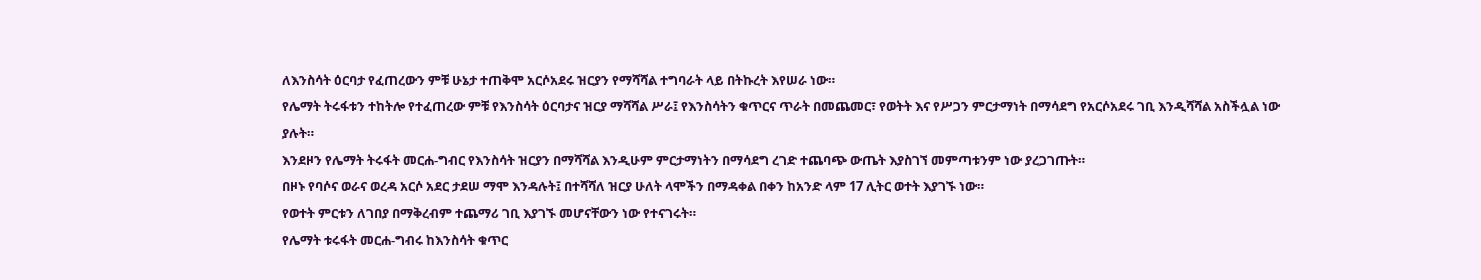ለእንስሳት ዕርባታ የፈጠረውን ምቹ ሁኔታ ተጠቅሞ አርሶአደሩ ዝርያን የማሻሻል ተግባራት ላይ በትኩረት እየሠራ ነው።
የሌማት ትሩፋቱን ተከትሎ የተፈጠረው ምቹ የእንስሳት ዕርባታና ዝርያ ማሻሻል ሥራ፤ የእንስሳትን ቁጥርና ጥራት በመጨመር፣ የወትት እና የሥጋን ምርታማነት በማሳደግ የአርሶአደሩ ገቢ እንዲሻሻል አስችሏል ነው ያሉት።
እንደዞን የሌማት ትሩፋት መርሐ-ግብር የእንስሳት ዝርያን በማሻሻል እንዲሁም ምርታማነትን በማሳደግ ረገድ ተጨባጭ ውጤት እያስገኘ መምጣቱንም ነው ያረጋገጡት።
በዞኑ የባሶና ወራና ወረዳ አርሶ አደር ታደሠ ማሞ እንዳሉት፤ በተሻሻለ ዝርያ ሁለት ላሞችን በማዳቀል በቀን ከአንድ ላም 17 ሊትር ወተት እያገኙ ነው።
የወተት ምርቱን ለገበያ በማቅረብም ተጨማሪ ገቢ እያገኙ መሆናቸውን ነው የተናገሩት።
የሌማት ቱሩፋት መርሐ-ግብሩ ከእንስሳት ቁጥር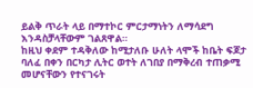ይልቅ ጥራት ላይ በማተኮር ምርታማነትን ለማሳደግ እንዳስቻላቸውም ገልጸዋል።
ከዚህ ቀደም ተዳቅለው ከሚታለቡ ሁለት ላሞች ከቤት ፍጆታ ባለፈ በቀን በርካታ ሊትር ወተት ለገበያ በማቅረብ ተጠቃሚ መሆናቸውን የተናገሩት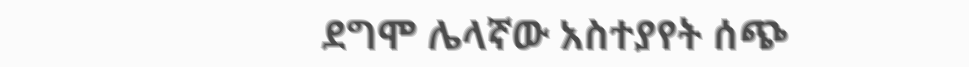ደግሞ ሌላኛው አስተያየት ሰጭ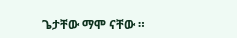ጌታቸው ማሞ ናቸው ።